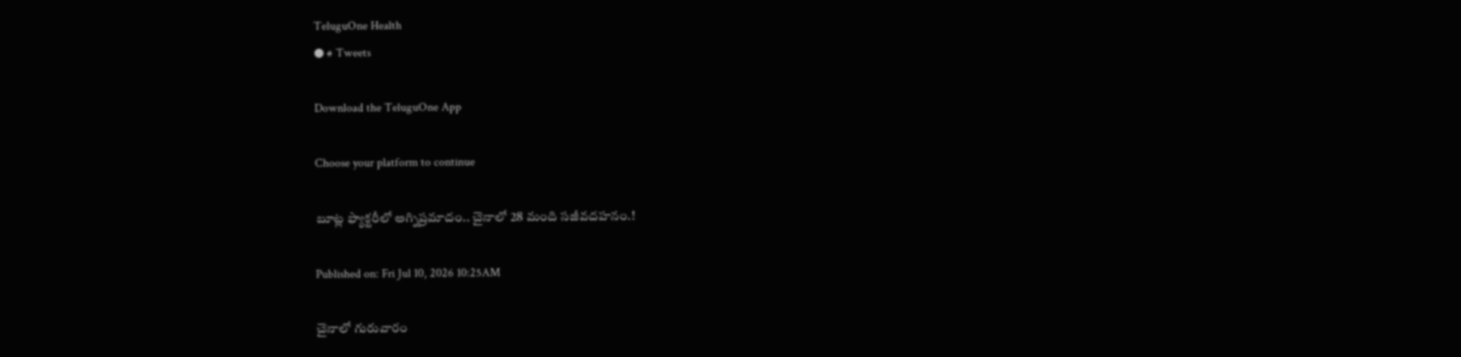TeluguOne Health
● # Tweets

Download the TeluguOne App

Choose your platform to continue

బూట్ల ఫ్యాక్టరీలో అగ్నిప్రమాదం.. చైనాలో 28 మంది సజీవదహనం.!

Published on: Fri Jul 10, 2026 10:25AM

చైనాలో గురువారం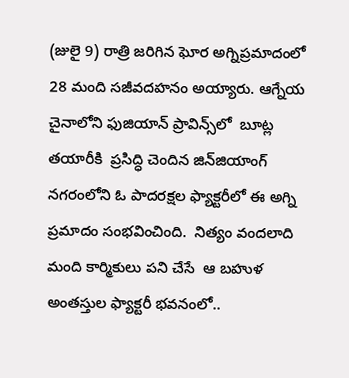(జులై 9) రాత్రి జరిగిన ఘోర అగ్నిప్రమాదంలో 28 మంది సజీవదహనం అయ్యారు. ఆగ్నేయ చైనాలోని ఫుజియాన్ ప్రావిన్స్‌లో  బూట్ల తయారీకి  ప్రసిద్ధి చెందిన జిన్‌జియాంగ్ నగరంలోని ఓ పాదరక్షల ఫ్యాక్టరీలో ఈ అగ్ని ప్రమాదం సంభవించింది.  నిత్యం వందలాది మంది కార్మికులు పని చేసే  ఆ బహుళ అంతస్తుల ఫ్యాక్టరీ భవనంలో..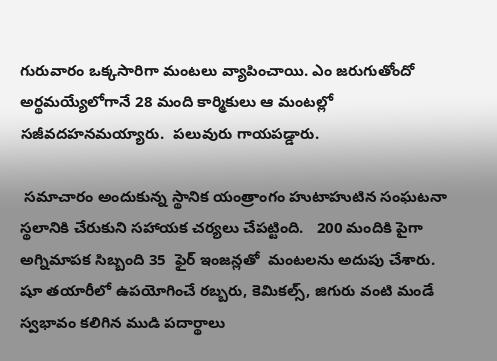గురువారం ఒక్కసారిగా మంటలు వ్యాపించాయి. ఎం జరుగుతోందో అర్థమయ్యేలోగానే 28 మంది కార్మికులు ఆ మంటల్లో సజీవదహనమయ్యారు.  పలువురు గాయపడ్డారు.

 సమాచారం అందుకున్న స్థానిక యంత్రాంగం హుటాహుటిన సంఘటనా స్థలానికి చేరుకుని సహాయక చర్యలు చేపట్టింది.   200 మందికి పైగా అగ్నిమాపక సిబ్బంది 35  ఫైర్ ఇంజన్లతో  మంటలను అదుపు చేశారు. షూ తయారీలో ఉపయోగించే రబ్బరు, కెమికల్స్, జిగురు వంటి మండే స్వభావం కలిగిన ముడి పదార్థాలు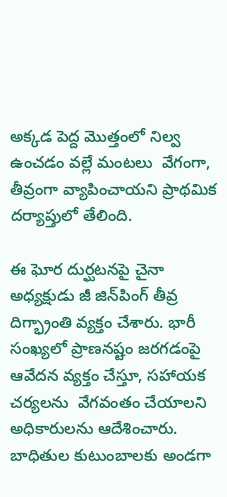అక్కడ పెద్ద మొత్తంలో నిల్వ ఉంచడం వల్లే మంటలు  వేగంగా, తీవ్రంగా వ్యాపించాయని ప్రాథమిక దర్యాప్తులో తేలింది.

ఈ ఘోర దుర్ఘటనపై చైనా అధ్యక్షుడు జీ జిన్‌పింగ్ తీవ్ర దిగ్భ్రాంతి వ్యక్తం చేశారు. భారీ సంఖ్యలో ప్రాణనష్టం జరగడంపై  ఆవేదన వ్యక్తం చేస్తూ, సహాయక చర్యలను  వేగవంతం చేయాలని అధికారులను ఆదేశించారు. బాధితుల కుటుంబాలకు అండగా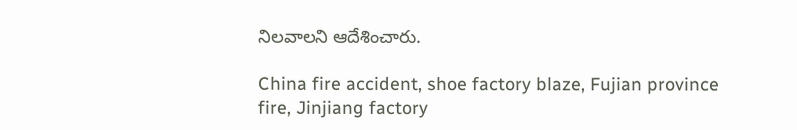నిలవాలని ఆదేశించారు.

China fire accident, shoe factory blaze, Fujian province fire, Jinjiang factory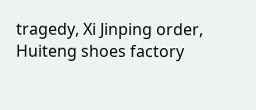tragedy, Xi Jinping order, Huiteng shoes factory